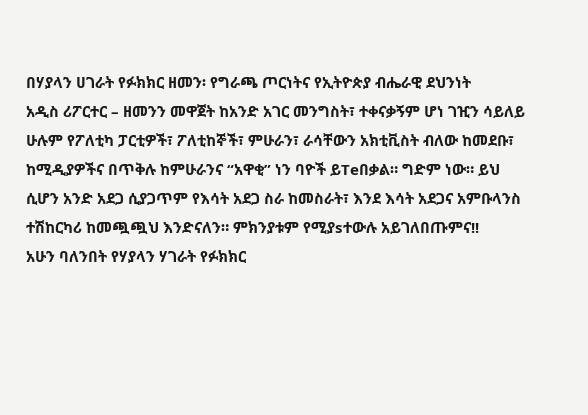በሃያላን ሀገራት የፉክክር ዘመን፡ የግራጫ ጦርነትና የኢትዮጵያ ብሔራዊ ደህንነት
አዲስ ሪፖርተር – ዘመንን መዋጀት ከአንድ አገር መንግስት፣ ተቀናቃኝም ሆነ ገዢን ሳይለይ ሁሉም የፖለቲካ ፓርቲዎች፣ ፖለቲከኞች፣ ምሁራን፣ ራሳቸውን አክቲቪስት ብለው ከመደቡ፣ ከሚዲያዎችና በጥቅሉ ከምሁራንና “አዋቂ” ነን ባዮች ይTeበቃል። ግድም ነው። ይህ ሲሆን አንድ አደጋ ሲያጋጥም የእሳት አደጋ ስራ ከመስራት፣ እንደ እሳት አደጋና አምቡላንስ ተሽከርካሪ ከመጯጯህ እንድናለን። ምክንያቱም የሚያsተውሉ አይገለበጡምና!!
አሁን ባለንበት የሃያላን ሃገራት የፉክክር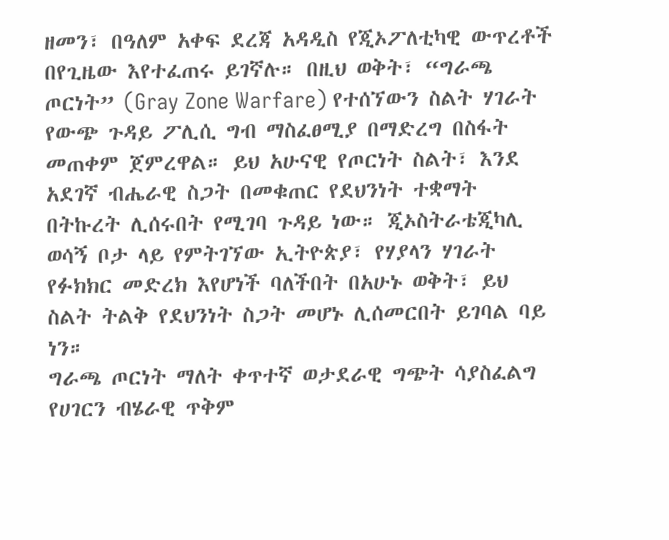ዘመን፣ በዓለም አቀፍ ደረጃ አዳዲስ የጂኦፖለቲካዊ ውጥረቶች በየጊዜው እየተፈጠሩ ይገኛሉ። በዚህ ወቅት፣ “ግራጫ ጦርነት” (Gray Zone Warfare) የተሰኘውን ስልት ሃገራት የውጭ ጉዳይ ፖሊሲ ግብ ማስፈፀሚያ በማድረግ በስፋት መጠቀም ጀምረዋል። ይህ አሁናዊ የጦርነት ስልት፣ እንደ አደገኛ ብሔራዊ ስጋት በመቁጠር የደህንነት ተቋማት በትኩረት ሊሰሩበት የሚገባ ጉዳይ ነው። ጂኦስትራቴጂካሊ ወሳኝ ቦታ ላይ የምትገኘው ኢትዮጵያ፣ የሃያላን ሃገራት የፉክክር መድረክ እየሆነች ባለችበት በአሁኑ ወቅት፣ ይህ ስልት ትልቅ የደህንነት ስጋት መሆኑ ሊሰመርበት ይገባል ባይ ነን።
ግራጫ ጦርነት ማለት ቀጥተኛ ወታደራዊ ግጭት ሳያስፈልግ የሀገርን ብሄራዊ ጥቅም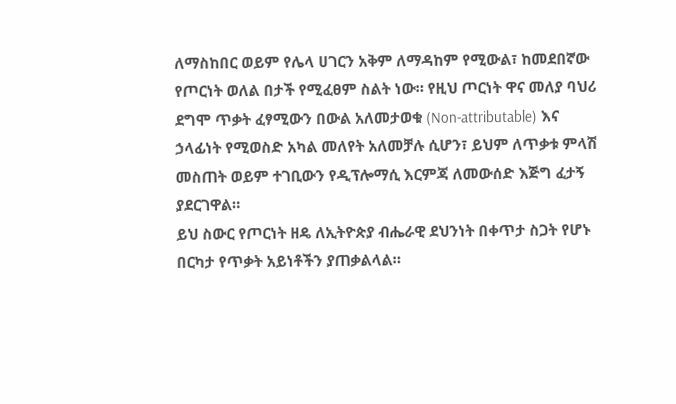ለማስከበር ወይም የሌላ ሀገርን አቅም ለማዳከም የሚውል፣ ከመደበኛው የጦርነት ወለል በታች የሚፈፀም ስልት ነው። የዚህ ጦርነት ዋና መለያ ባህሪ ደግሞ ጥቃት ፈፃሚውን በውል አለመታወቁ (Non-attributable) እና ኃላፊነት የሚወስድ አካል መለየት አለመቻሉ ሲሆን፣ ይህም ለጥቃቱ ምላሽ መስጠት ወይም ተገቢውን የዲፕሎማሲ እርምጃ ለመውሰድ እጅግ ፈታኝ ያደርገዋል።
ይህ ስውር የጦርነት ዘዴ ለኢትዮጵያ ብሔራዊ ደህንነት በቀጥታ ስጋት የሆኑ በርካታ የጥቃት አይነቶችን ያጠቃልላል።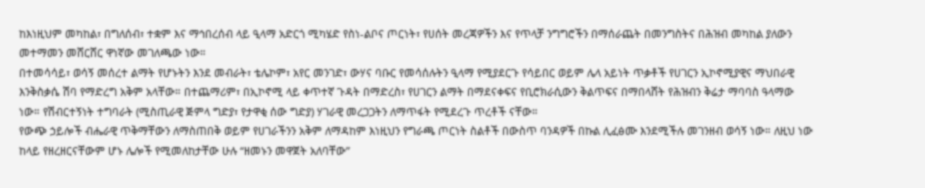ከእነዚህም መካከል፣ በግለሰብ፣ ተቋም እና ማኅበረሰብ ላይ ዒላማ አድርጎ ሚካሄድ የስነ-ልቦና ጦርነት፣ የሀሰት መረጃዎችን እና የጥላቻ ንግግሮችን በማሰራጨት በመንግስትና በሕዝብ መካከል ያለውን መተማመን መሸርሸር ዋነኛው መገለጫው ነው።
በተመሳሳይ፣ ወሳኝ መሰረተ ልማት የሆኑትን እንደ መብራት፣ ቴሌኮም፣ አየር መንገድ፣ ውሃና ባቡር የመሳሰሉትን ዒላማ የሚያደርጉ የሳይበር ወይም ሌላ አይነት ጥቃቶች የሀገርን ኢኮኖሚያዊና ማህበራዊ እንቅስቃሴ ሽባ የማድረግ አቅም አላቸው። በተጨማሪም፣ በኢኮኖሚ ላይ ቀጥተኛ ጉዳት በማድረስ፣ የሀገርን ልማት በማደናቀፍና የቢሮክራሲውን ቅልጥፍና በማበላሸት የሕዝብን ቅሬታ ማባባስ ዓላማው ነው። የሽብርተኝነት ተግባራት (ሚስጢራዊ ጅምላ ግድያ፣ የታዋቂ ሰው ግድያ) ሃገራዊ መረጋጋትን ለማጥፋት የሚደረጉ ጥረቶች ናቸው።
የውጭ ኃይሎች ብሔራዊ ጥቅማቸውን ለማስጠበቅ ወይም የሀገራችንን አቅም ለማዳከም እነዚህን የግራጫ ጦርነት ስልቶች በውስጥ ባንዳዎች በኩል ሊፈፅሙ እንደሚችሉ መገንዘብ ወሳኝ ነው። ለዚህ ነው ከላይ የዘረዘርናቸውም ሆኑ ሌሎች የሚመለከታቸው ሁሉ “ዘመኑን መዋጀት አለባቸው”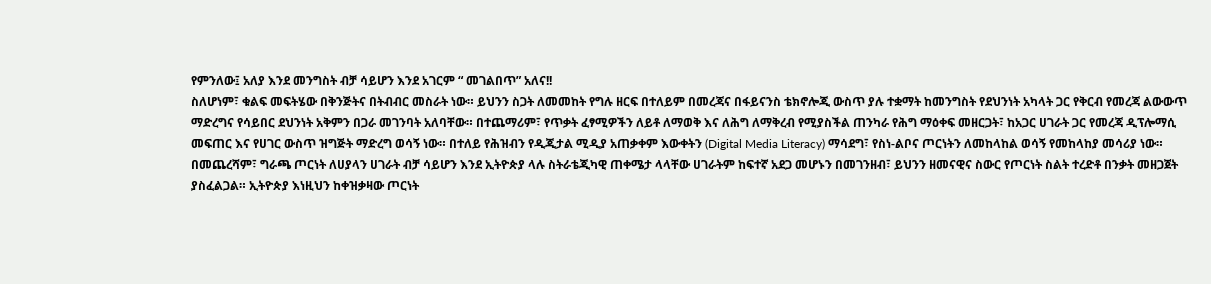የምንለው፤ አለያ እንደ መንግስት ብቻ ሳይሆን እንደ አገርም “ መገልበጥ” አለና!!
ስለሆነም፣ ቁልፍ መፍትሄው በቅንጅትና በትብብር መስራት ነው። ይህንን ስጋት ለመመከት የግሉ ዘርፍ በተለይም በመረጃና በፋይናንስ ቴክኖሎጂ ውስጥ ያሉ ተቋማት ከመንግስት የደህንነት አካላት ጋር የቅርብ የመረጃ ልውውጥ ማድረግና የሳይበር ደህንነት አቅምን በጋራ መገንባት አለባቸው። በተጨማሪም፣ የጥቃት ፈፃሚዎችን ለይቶ ለማወቅ እና ለሕግ ለማቅረብ የሚያስችል ጠንካራ የሕግ ማዕቀፍ መዘርጋት፣ ከአጋር ሀገራት ጋር የመረጃ ዲፕሎማሲ መፍጠር እና የሀገር ውስጥ ዝግጅት ማድረግ ወሳኝ ነው። በተለይ የሕዝብን የዲጂታል ሚዲያ አጠቃቀም እውቀትን (Digital Media Literacy) ማሳደግ፣ የስነ-ልቦና ጦርነትን ለመከላከል ወሳኝ የመከላከያ መሳሪያ ነው።
በመጨረሻም፣ ግራጫ ጦርነት ለሀያላን ሀገራት ብቻ ሳይሆን እንደ ኢትዮጵያ ላሉ ስትራቴጂካዊ ጠቀሜታ ላላቸው ሀገራትም ከፍተኛ አደጋ መሆኑን በመገንዘብ፣ ይህንን ዘመናዊና ስውር የጦርነት ስልት ተረድቶ በንቃት መዘጋጀት ያስፈልጋል። ኢትዮጵያ እነዚህን ከቀዝቃዛው ጦርነት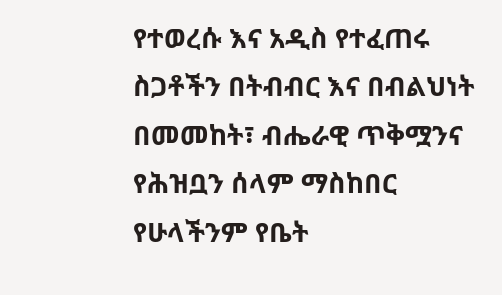የተወረሱ እና አዲስ የተፈጠሩ ስጋቶችን በትብብር እና በብልህነት በመመከት፣ ብሔራዊ ጥቅሟንና የሕዝቧን ሰላም ማስከበር የሁላችንም የቤት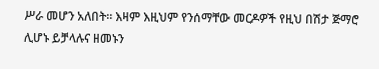ሥራ መሆን አለበት። እዛም እዚህም የንሰማቸው መርዶዎች የዚህ በሽታ ጅማሮ ሊሆኑ ይቻላሉና ዘመኑን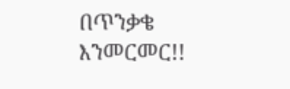በጥንቃቄ እንመርመር!!